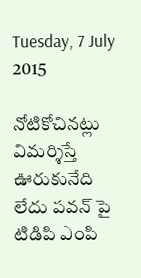Tuesday, 7 July 2015

నోటికోచినట్లు విమర్శిస్తే ఊరుకునేది లేదు పవన్ పై టిడిపి ఎంపి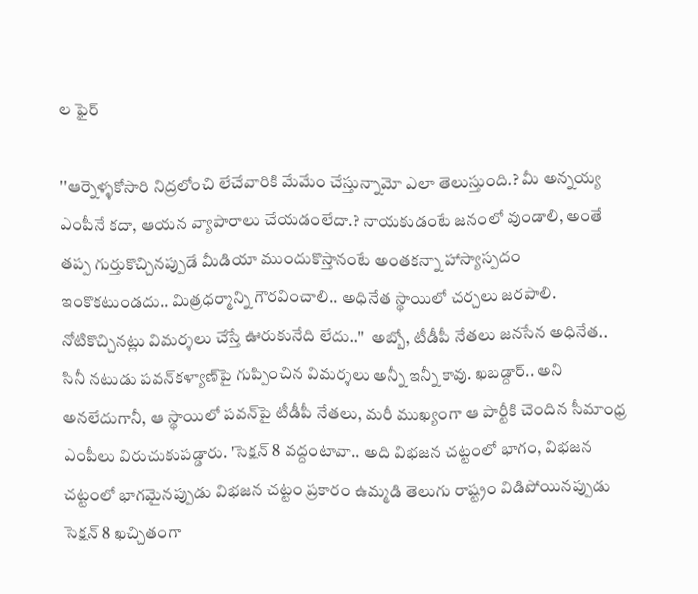ల ఫైర్

''ఆర్నెళ్ళకోసారి నిద్రలోంచి లేచేవారికి మేమేం చేస్తున్నామో ఎలా తెలుస్తుంది.? మీ అన్నయ్య ఎంపీనే కదా, ఆయన వ్యాపారాలు చేయడంలేదా.? నాయకుడంటే జనంలో వుండాలి, అంతే తప్ప గుర్తుకొచ్చినప్పుడే మీడియా ముందుకొస్తానంటే అంతకన్నా హాస్యాస్పదం ఇంకొకటుండదు.. మిత్రధర్మాన్ని గౌరవించాలి.. అధినేత స్థాయిలో చర్చలు జరపాలి. నోటికొచ్చినట్లు విమర్శలు చేస్తే ఊరుకునేది లేదు..''  అబ్బో, టీడీపీ నేతలు జనసేన అధినేత.. సినీ నటుడు పవన్‌కళ్యాణ్‌పై గుప్పించిన విమర్శలు అన్నీ ఇన్నీ కావు. ఖబడ్దార్‌.. అని అనలేదుగానీ, ఆ స్థాయిలో పవన్‌పై టీడీపీ నేతలు, మరీ ముఖ్యంగా ఆ పార్టీకి చెందిన సీమాంధ్ర ఎంపీలు విరుచుకుపడ్డారు. 'సెక్షన్‌ 8 వద్దంటావా.. అది విభజన చట్టంలో భాగం, విభజన చట్టంలో భాగమైనప్పుడు విభజన చట్టం ప్రకారం ఉమ్మడి తెలుగు రాష్ట్రం విడిపోయినప్పుడు సెక్షన్‌ 8 ఖచ్చితంగా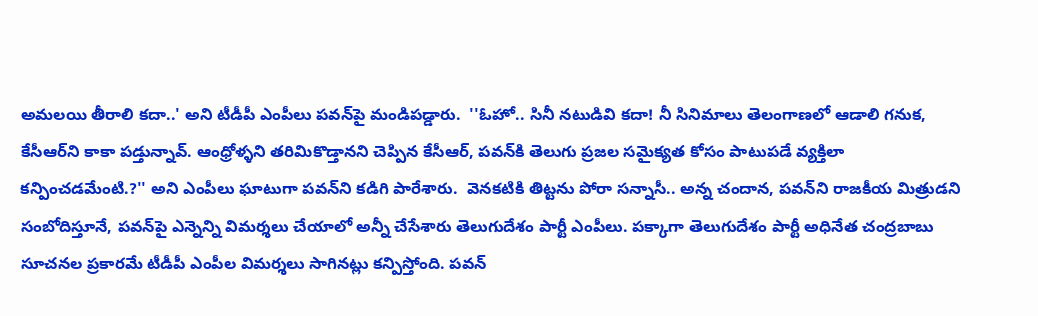అమలయి తీరాలి కదా..' అని టీడీపీ ఎంపీలు పవన్‌పై మండిపడ్డారు.  ''ఓహో.. సినీ నటుడివి కదా! నీ సినిమాలు తెలంగాణలో ఆడాలి గనుక, కేసీఆర్‌ని కాకా పడ్తున్నావ్‌. ఆంధ్రోళ్ళని తరిమికొడ్తానని చెప్పిన కేసీఆర్‌, పవన్‌కి తెలుగు ప్రజల సమైక్యత కోసం పాటుపడే వ్యక్తిలా కన్పించడమేంటి.?'' అని ఎంపీలు ఘాటుగా పవన్‌ని కడిగి పారేశారు.  వెనకటికి తిట్టను పోరా సన్నాసీ.. అన్న చందాన, పవన్‌ని రాజకీయ మిత్రుడని సంబోదిస్తూనే, పవన్‌పై ఎన్నెన్ని విమర్శలు చేయాలో అన్నీ చేసేశారు తెలుగుదేశం పార్టీ ఎంపీలు. పక్కాగా తెలుగుదేశం పార్టీ అధినేత చంద్రబాబు సూచనల ప్రకారమే టీడీపీ ఎంపీల విమర్శలు సాగినట్లు కన్పిస్తోంది. పవన్‌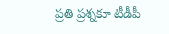ప్రతి ప్రశ్నకూ టీడీపీ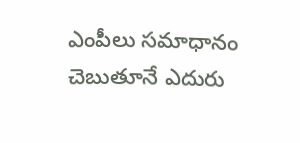ఎంపీలు సమాధానం చెబుతూనే ఎదురు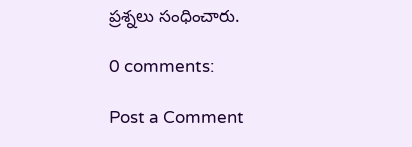ప్రశ్నలు సంధించారు.

0 comments:

Post a Comment